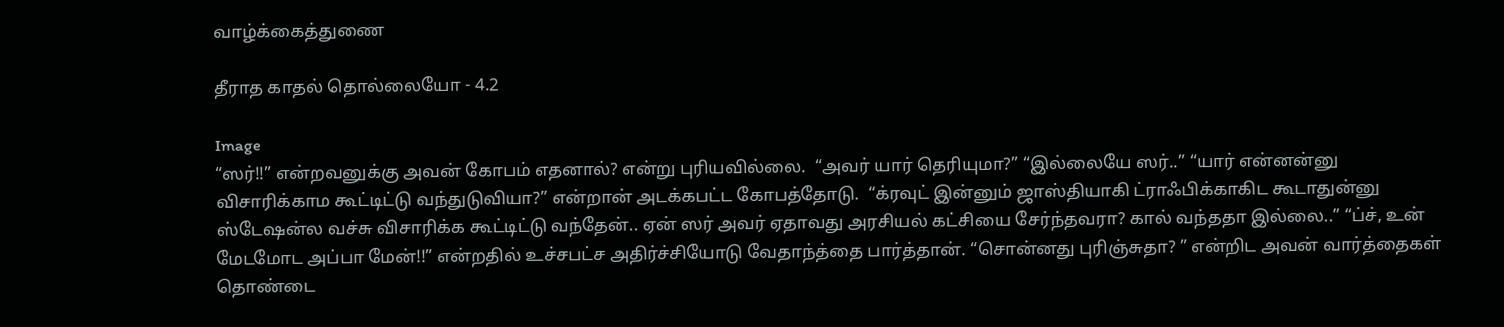வாழ்க்கைத்துணை

தீராத காதல் தொல்லையோ - 4.2

Image
“ஸர்!!” என்றவனுக்கு அவன் கோபம் எதனால்? என்று புரியவில்லை.  “அவர் யார் தெரியுமா?” “இல்லையே ஸர்..” “யார் என்னன்னு விசாரிக்காம கூட்டிட்டு வந்துடுவியா?” என்றான் அடக்கபட்ட கோபத்தோடு.  “க்ரவுட் இன்னும் ஜாஸ்தியாகி ட்ராஃபிக்காகிட கூடாதுன்னு ஸ்டேஷன்ல வச்சு விசாரிக்க கூட்டிட்டு வந்தேன்.. ஏன் ஸர் அவர் ஏதாவது அரசியல் கட்சியை சேர்ந்தவரா? கால் வந்ததா இல்லை..” “ப்ச், உன் மேடமோட அப்பா மேன்!!” என்றதில் உச்சபட்ச அதிர்ச்சியோடு வேதாந்த்தை பார்த்தான். “சொன்னது புரிஞ்சுதா? ” என்றிட அவன் வார்த்தைகள் தொண்டை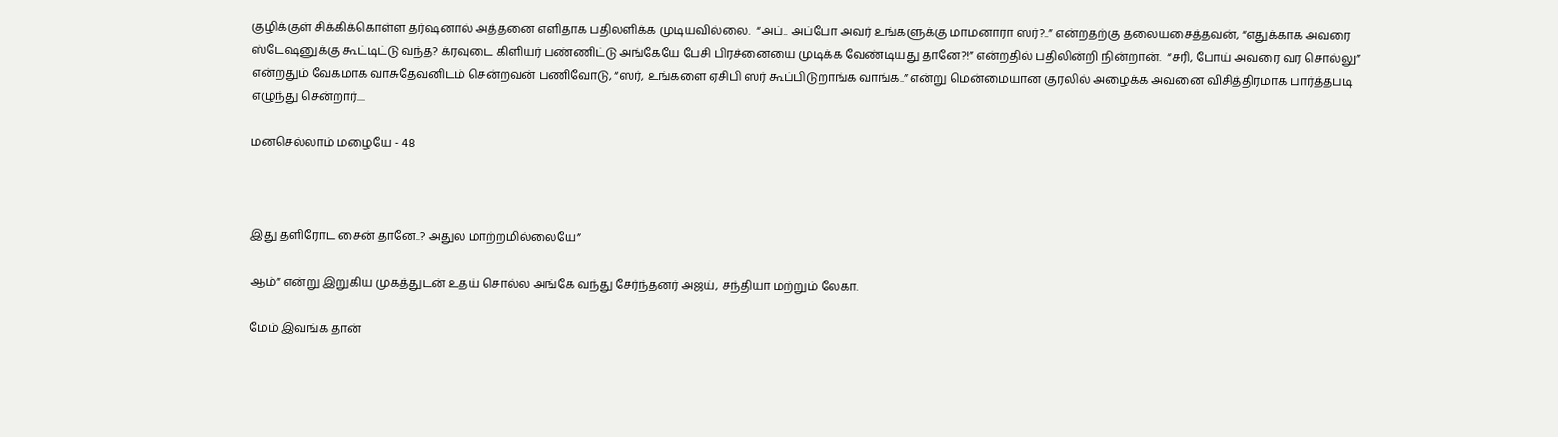குழிக்குள் சிக்கிக்கொள்ள தர்ஷனால் அத்தனை எளிதாக பதிலளிக்க முடியவில்லை.  “அப்.. அப்போ அவர் உங்களுக்கு மாமனாரா ஸர்?..” என்றதற்கு தலையசைத்தவன், “எதுக்காக அவரை ஸ்டேஷனுக்கு கூட்டிட்டு வந்த? க்ரவுடை கிளியர் பண்ணிட்டு அங்கேயே பேசி பிரச்னையை முடிக்க வேண்டியது தானே?!” என்றதில் பதிலின்றி நின்றான்.  “சரி, போய் அவரை வர சொல்லு” என்றதும் வேகமாக வாசுதேவனிடம் சென்றவன் பணிவோடு, “ஸர், உங்களை ஏசிபி ஸர் கூப்பிடுறாங்க வாங்க..” என்று மென்மையான குரலில் அழைக்க அவனை விசித்திரமாக பார்த்தபடி எழுந்து சென்றார்....

மனசெல்லாம் மழையே - 48



இது தளிரோட சைன் தானே..? அதுல மாற்றமில்லையே”

ஆம்” என்று இறுகிய முகத்துடன் உதய் சொல்ல அங்கே வந்து சேர்ந்தனர் அஜய், சந்தியா மற்றும் லேகா.

மேம் இவங்க தான்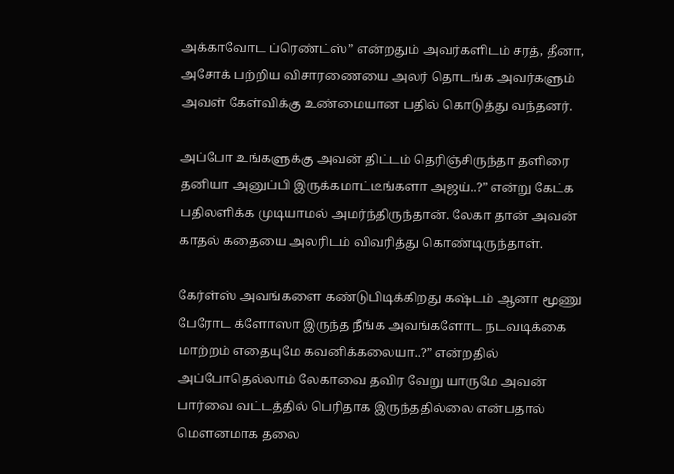அக்காவோட ப்ரெண்ட்ஸ்” என்றதும் அவர்களிடம் சரத், தீனா, அசோக் பற்றிய விசாரணையை அலர் தொடங்க அவர்களும் அவள் கேள்விக்கு உண்மையான பதில் கொடுத்து வந்தனர்.

அப்போ உங்களுக்கு அவன் திட்டம் தெரிஞ்சிருந்தா தளிரை தனியா அனுப்பி இருக்கமாட்டீங்களா அஜய்..?” என்று கேட்க பதிலளிக்க முடியாமல் அமர்ந்திருந்தான். லேகா தான் அவன் காதல் கதையை அலரிடம் விவரித்து கொண்டிருந்தாள்.

கேர்ள்ஸ் அவங்களை கண்டுபிடிக்கிறது கஷ்டம் ஆனா மூணு பேரோட க்ளோஸா இருந்த நீங்க அவங்களோட நடவடிக்கை மாற்றம் எதையுமே கவனிக்கலையா..?” என்றதில் அப்போதெல்லாம் லேகாவை தவிர வேறு யாருமே அவன் பார்வை வட்டத்தில் பெரிதாக இருந்ததில்லை என்பதால் மெளனமாக தலை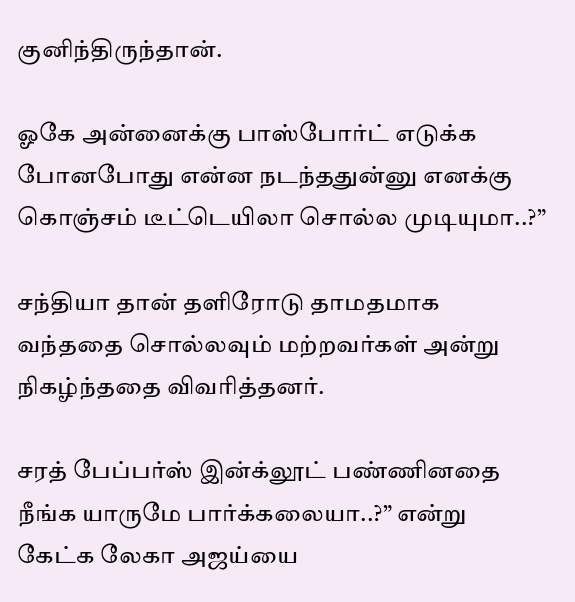குனிந்திருந்தான்.

ஓகே அன்னைக்கு பாஸ்போர்ட் எடுக்க போனபோது என்ன நடந்ததுன்னு எனக்கு கொஞ்சம் டீட்டெயிலா சொல்ல முடியுமா..?”

சந்தியா தான் தளிரோடு தாமதமாக வந்ததை சொல்லவும் மற்றவர்கள் அன்று நிகழ்ந்ததை விவரித்தனர்.

சரத் பேப்பர்ஸ் இன்க்லூட் பண்ணினதை நீங்க யாருமே பார்க்கலையா..?” என்று கேட்க லேகா அஜய்யை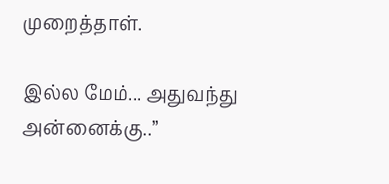முறைத்தாள்.

இல்ல மேம்... அதுவந்து அன்னைக்கு..”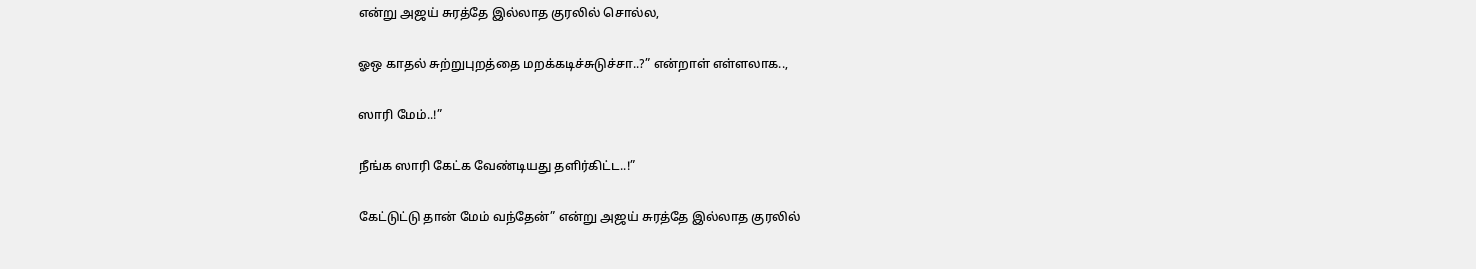என்று அஜய் சுரத்தே இல்லாத குரலில் சொல்ல,

ஓஒ காதல் சுற்றுபுறத்தை மறக்கடிச்சுடுச்சா..?” என்றாள் எள்ளலாக..,

ஸாரி மேம்..!”

நீங்க ஸாரி கேட்க வேண்டியது தளிர்கிட்ட..!”

கேட்டுட்டு தான் மேம் வந்தேன்” என்று அஜய் சுரத்தே இல்லாத குரலில்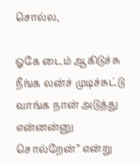சொல்ல,

ஓகே டைம் ஆகிடுச்சு நீங்க லன்ச் முடிச்சுட்டு வாங்க நான் அடுத்து என்னன்னு சொல்றேன்” என்று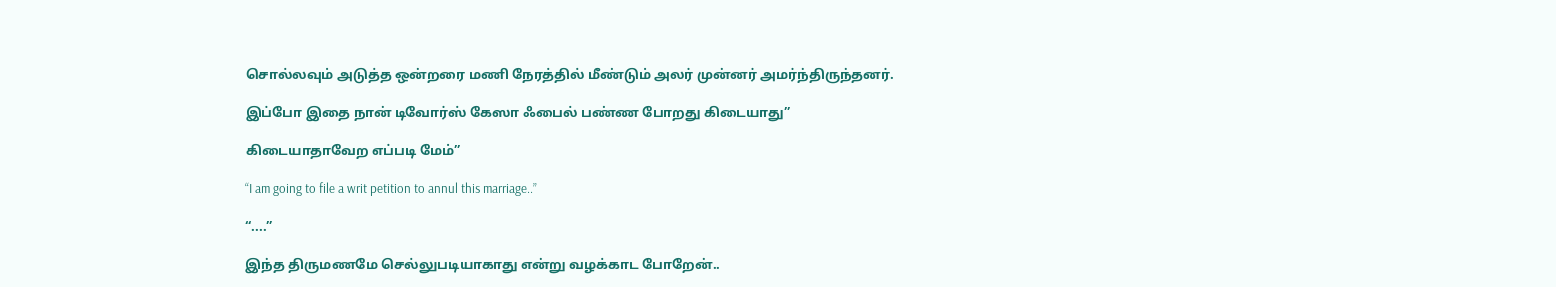சொல்லவும் அடுத்த ஒன்றரை மணி நேரத்தில் மீண்டும் அலர் முன்னர் அமர்ந்திருந்தனர்.

இப்போ இதை நான் டிவோர்ஸ் கேஸா ஃபைல் பண்ண போறது கிடையாது”

கிடையாதாவேற எப்படி மேம்”

“I am going to file a writ petition to annul this marriage..”

“....”

இந்த திருமணமே செல்லுபடியாகாது என்று வழக்காட போறேன்..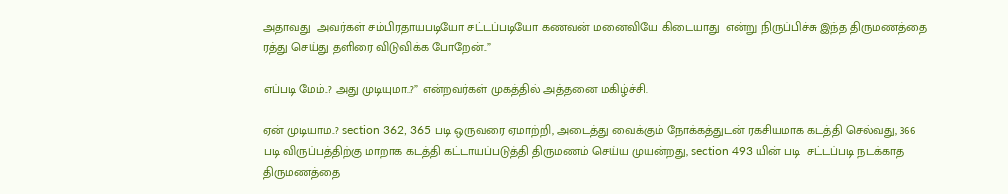அதாவது  அவர்கள் சம்பிரதாயபடியோ சட்டப்படியோ கணவன் மனைவியே கிடையாது  என்று நிருப்பிச்சு இந்த திருமணத்தை ரத்து செய்து தளிரை விடுவிக்க போறேன்..”

எப்படி மேம்..? அது முடியுமா..?” என்றவர்கள் முகத்தில் அத்தனை மகிழ்ச்சி.

ஏன் முடியாம..? section 362, 365 படி ஒருவரை ஏமாற்றி, அடைத்து வைக்கும் நோக்கத்துடன் ரகசியமாக கடத்தி செல்வது, 366 படி விருப்பத்திற்கு மாறாக கடத்தி கட்டாயப்படுத்தி திருமணம் செய்ய முயன்றது, section 493 யின் படி  சட்டப்படி நடக்காத திருமணத்தை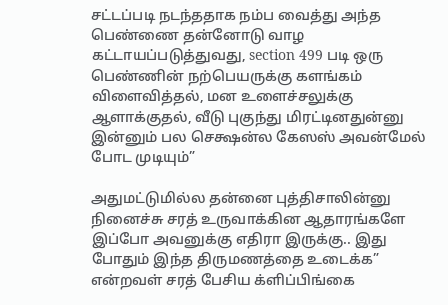சட்டப்படி நடந்ததாக நம்ப வைத்து அந்த பெண்ணை தன்னோடு வாழ கட்டாயப்படுத்துவது, section 499 படி ஒரு பெண்ணின் நற்பெயருக்கு களங்கம் விளைவித்தல், மன உளைச்சலுக்கு ஆளாக்குதல், வீடு புகுந்து மிரட்டினதுன்னு இன்னும் பல செக்ஷன்ல கேஸஸ் அவன்மேல் போட முடியும்”

அதுமட்டுமில்ல தன்னை புத்திசாலின்னு நினைச்சு சரத் உருவாக்கின ஆதாரங்களே இப்போ அவனுக்கு எதிரா இருக்கு.. இது போதும் இந்த திருமணத்தை உடைக்க” என்றவள் சரத் பேசிய க்ளிப்பிங்கை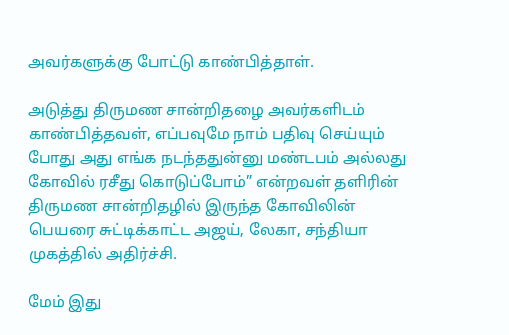அவர்களுக்கு போட்டு காண்பித்தாள்.

அடுத்து திருமண சான்றிதழை அவர்களிடம் காண்பித்தவள், எப்பவுமே நாம் பதிவு செய்யும் போது அது எங்க நடந்ததுன்னு மண்டபம் அல்லது கோவில் ரசீது கொடுப்போம்” என்றவள் தளிரின் திருமண சான்றிதழில் இருந்த கோவிலின் பெயரை சுட்டிக்காட்ட அஜய், லேகா, சந்தியா முகத்தில் அதிர்ச்சி.

மேம் இது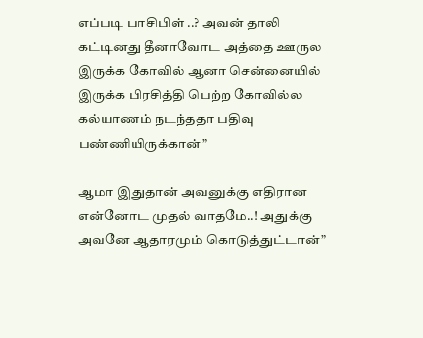எப்படி பாசிபிள் ..? அவன் தாலி கட்டினது தீனாவோட அத்தை ஊருல இருக்க கோவில் ஆனா சென்னையில் இருக்க பிரசித்தி பெற்ற கோவில்ல கல்யாணம் நடந்ததா பதிவு பண்ணியிருக்கான்”

ஆமா இதுதான் அவனுக்கு எதிரான  என்னோட முதல் வாதமே..! அதுக்கு அவனே ஆதாரமும் கொடுத்துட்டான்”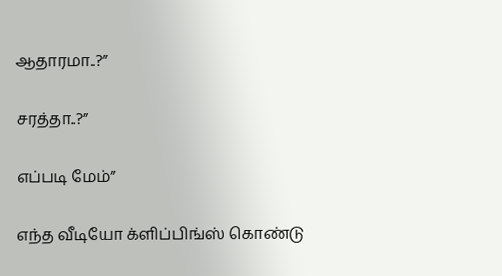ஆதாரமா..?”

சரத்தா..?”

எப்படி மேம்”

எந்த வீடியோ க்ளிப்பிங்ஸ் கொண்டு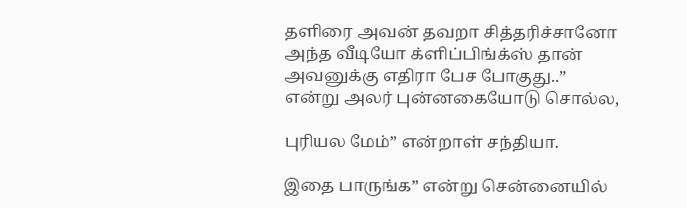தளிரை அவன் தவறா சித்தரிச்சானோ அந்த வீடியோ க்ளிப்பிங்க்ஸ் தான் அவனுக்கு எதிரா பேச போகுது..” என்று அலர் புன்னகையோடு சொல்ல,

புரியல மேம்” என்றாள் சந்தியா.

இதை பாருங்க” என்று சென்னையில்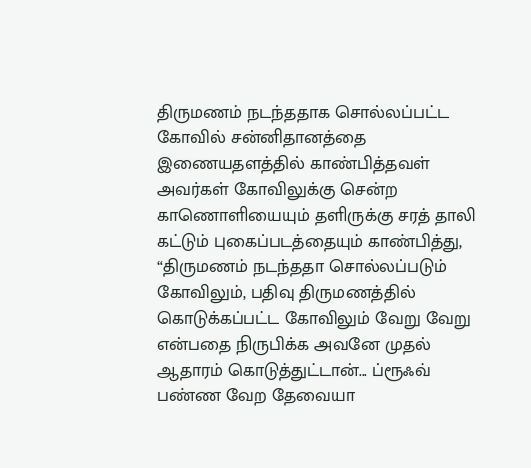திருமணம் நடந்ததாக சொல்லப்பட்ட கோவில் சன்னிதானத்தை இணையதளத்தில் காண்பித்தவள் அவர்கள் கோவிலுக்கு சென்ற காணொளியையும் தளிருக்கு சரத் தாலி கட்டும் புகைப்படத்தையும் காண்பித்து, “திருமணம் நடந்ததா சொல்லப்படும் கோவிலும், பதிவு திருமணத்தில்  கொடுக்கப்பட்ட கோவிலும் வேறு வேறு என்பதை நிருபிக்க அவனே முதல் ஆதாரம் கொடுத்துட்டான்... ப்ரூஃவ் பண்ண வேற தேவையா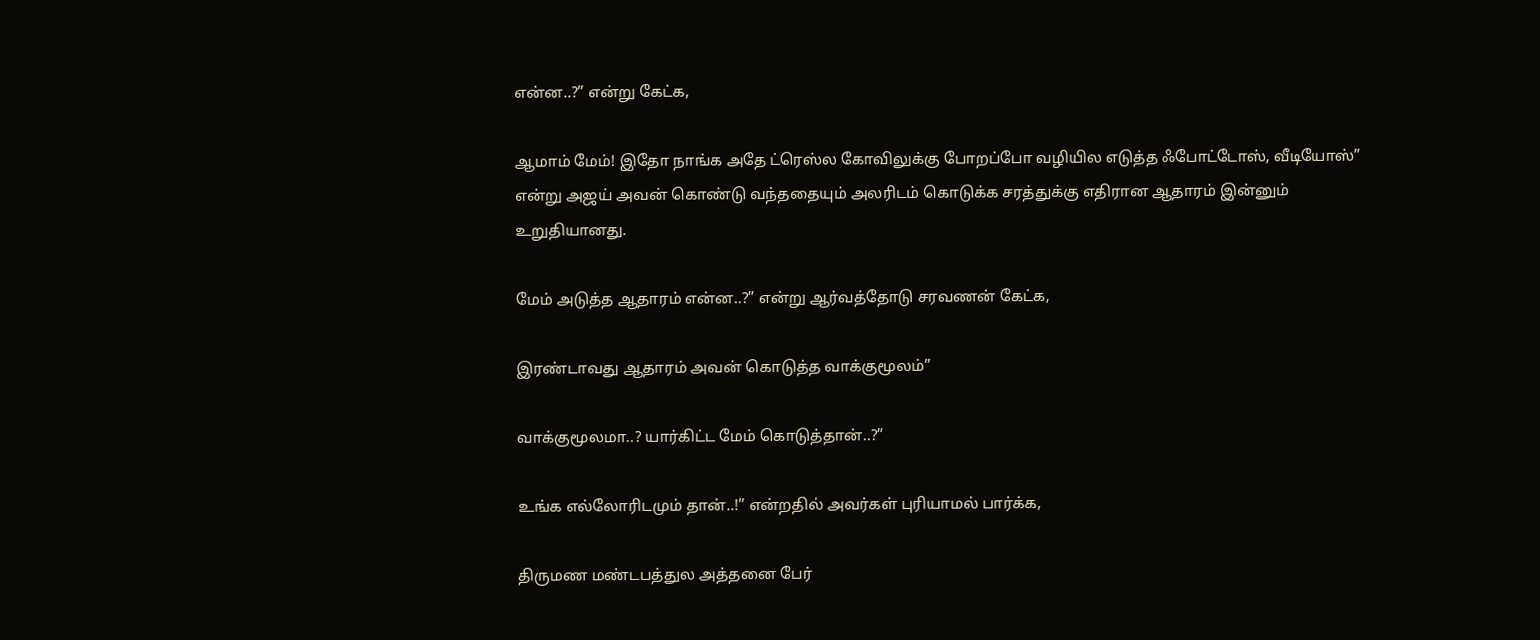என்ன..?” என்று கேட்க,

ஆமாம் மேம்! இதோ நாங்க அதே ட்ரெஸ்ல கோவிலுக்கு போறப்போ வழியில எடுத்த ஃபோட்டோஸ், வீடியோஸ்” என்று அஜய் அவன் கொண்டு வந்ததையும் அலரிடம் கொடுக்க சரத்துக்கு எதிரான ஆதாரம் இன்னும் உறுதியானது.

மேம் அடுத்த ஆதாரம் என்ன..?” என்று ஆர்வத்தோடு சரவணன் கேட்க,

இரண்டாவது ஆதாரம் அவன் கொடுத்த வாக்குமூலம்”

வாக்குமூலமா..? யார்கிட்ட மேம் கொடுத்தான்..?”

உங்க எல்லோரிடமும் தான்..!” என்றதில் அவர்கள் புரியாமல் பார்க்க,

திருமண மண்டபத்துல அத்தனை பேர்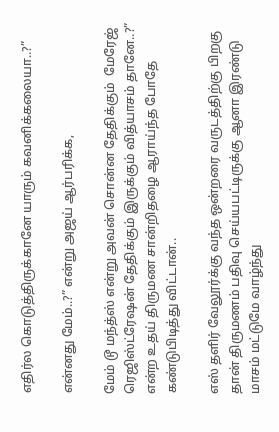எதிர்ல கொடுத்திருக்கானே யாரும் கவனிக்கலையா..?”

என்னது மேம்..?” என்று அஜய் ஆர்பரிக்க,

மேம் டூ மந்த்ஸ் என்று அவன் சொன்ன தேதிக்கும்  மேரேஜ் ரெஜிஸ்ட்ரேஷன் தேதிக்கும் இருக்கும் வித்யாசம் தானே..?” என்ற உதய் திருமண சான்றிதழை ஆராய்ந்த போதே கண்டுபிடித்து விட்டான்..

எஸ் தளிர் வேலூர்க்கு வந்த ஒன்றரை வருடத்திற்கு பிறகு தான் திருமணம் பதிவு செய்யபட்டிருக்கு ஆனா இரண்டு மாசம் மட்டுமே வாழ்ந்து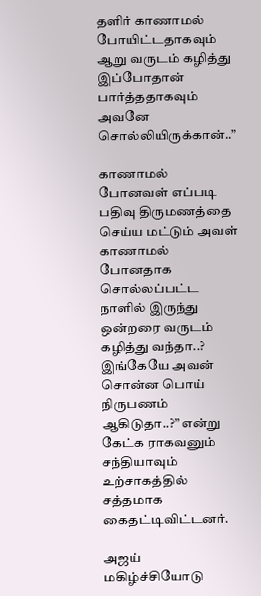தளிர் காணாமல் போயிட்டதாகவும் ஆறு வருடம் கழித்து இப்போதான் பார்த்ததாகவும் அவனே சொல்லியிருக்கான்..”

காணாமல் போனவள் எப்படி பதிவு திருமணத்தை செய்ய மட்டும் அவள் காணாமல் போனதாக சொல்லப்பட்ட நாளில் இருந்து ஒன்றரை வருடம் கழித்து வந்தா..? இங்கேயே அவன் சொன்ன பொய் நிருபணம் ஆகிடுதா..?” என்று கேட்க ராகவனும் சந்தியாவும் உற்சாகத்தில் சத்தமாக கைதட்டிவிட்டனர்.

அஜய் மகிழ்ச்சியோடு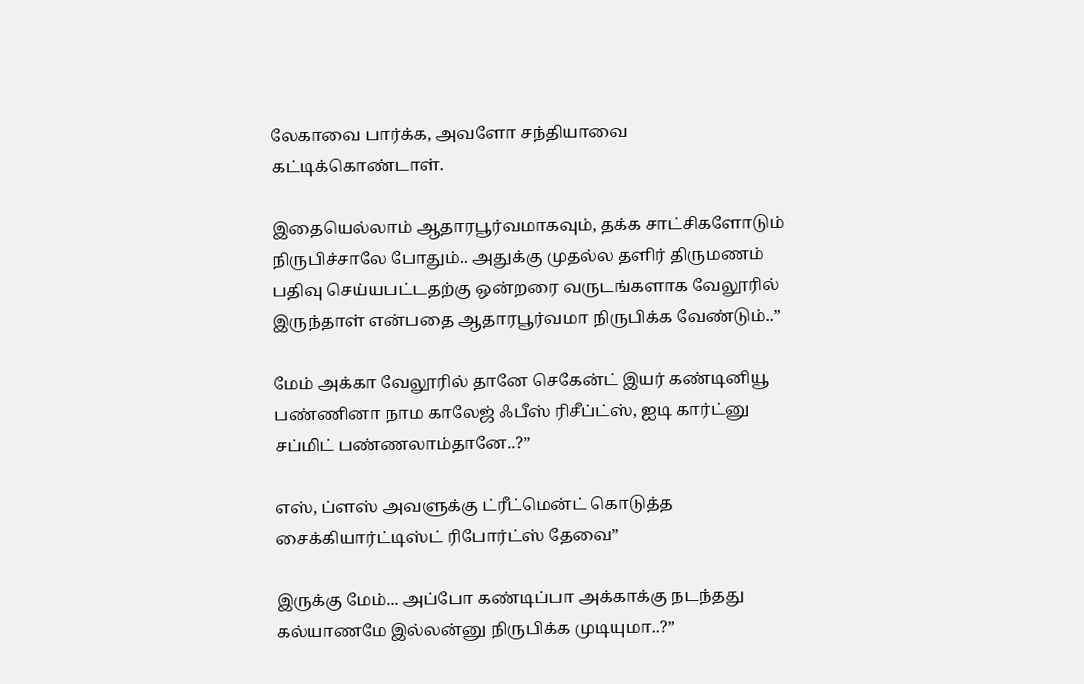லேகாவை பார்க்க, அவளோ சந்தியாவை கட்டிக்கொண்டாள்.

இதையெல்லாம் ஆதாரபூர்வமாகவும், தக்க சாட்சிகளோடும் நிருபிச்சாலே போதும்.. அதுக்கு முதல்ல தளிர் திருமணம் பதிவு செய்யபட்டதற்கு ஒன்றரை வருடங்களாக வேலூரில் இருந்தாள் என்பதை ஆதாரபூர்வமா நிருபிக்க வேண்டும்..”

மேம் அக்கா வேலூரில் தானே செகேன்ட் இயர் கண்டினியூ பண்ணினா நாம காலேஜ் ஃபீஸ் ரிசீப்ட்ஸ், ஐடி கார்ட்னு சப்மிட் பண்ணலாம்தானே..?”

எஸ், ப்ளஸ் அவளுக்கு ட்ரீட்மென்ட் கொடுத்த சைக்கியார்ட்டிஸ்ட் ரிபோர்ட்ஸ் தேவை”

இருக்கு மேம்... அப்போ கண்டிப்பா அக்காக்கு நடந்தது கல்யாணமே இல்லன்னு நிருபிக்க முடியுமா..?”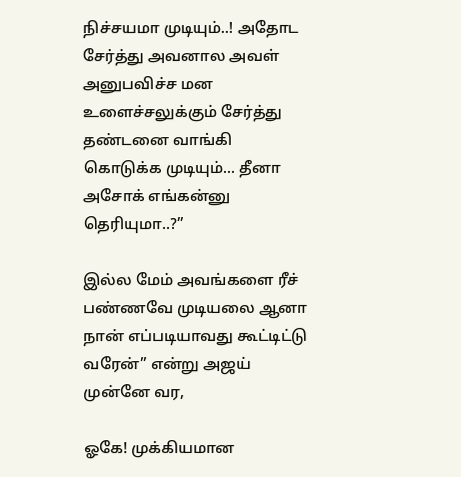நிச்சயமா முடியும்..! அதோட சேர்த்து அவனால அவள் அனுபவிச்ச மன உளைச்சலுக்கும் சேர்த்து தண்டனை வாங்கி கொடுக்க முடியும்... தீனா அசோக் எங்கன்னு தெரியுமா..?”

இல்ல மேம் அவங்களை ரீச் பண்ணவே முடியலை ஆனா நான் எப்படியாவது கூட்டிட்டு வரேன்” என்று அஜய் முன்னே வர,

ஓகே! முக்கியமான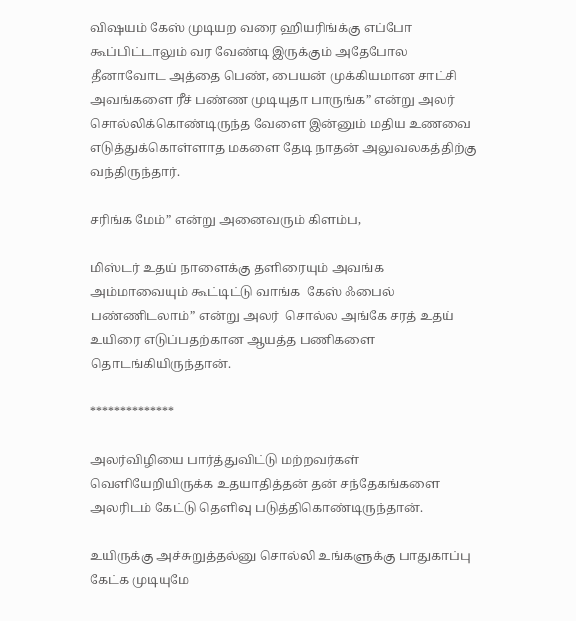விஷயம் கேஸ் முடியற வரை ஹியரிங்க்கு எப்போ கூப்பிட்டாலும் வர வேண்டி இருக்கும் அதேபோல தீனாவோட அத்தை பெண், பையன் முக்கியமான சாட்சி அவங்களை ரீச் பண்ண முடியுதா பாருங்க” என்று அலர் சொல்லிக்கொண்டிருந்த வேளை இன்னும் மதிய உணவை எடுத்துக்கொள்ளாத மகளை தேடி நாதன் அலுவலகத்திற்கு வந்திருந்தார்.

சரிங்க மேம்” என்று அனைவரும் கிளம்ப,

மிஸ்டர் உதய் நாளைக்கு தளிரையும் அவங்க அம்மாவையும் கூட்டிட்டு வாங்க  கேஸ் ஃபைல் பண்ணிடலாம்” என்று அலர்  சொல்ல அங்கே சரத் உதய் உயிரை எடுப்பதற்கான ஆயத்த பணிகளை தொடங்கியிருந்தான்.

**************

அலர்விழியை பார்த்துவிட்டு மற்றவர்கள் வெளியேறியிருக்க உதயாதித்தன் தன் சந்தேகங்களை அலரிடம் கேட்டு தெளிவு படுத்திகொண்டிருந்தான்.

உயிருக்கு அச்சுறுத்தல்னு சொல்லி உங்களுக்கு பாதுகாப்பு கேட்க முடியுமே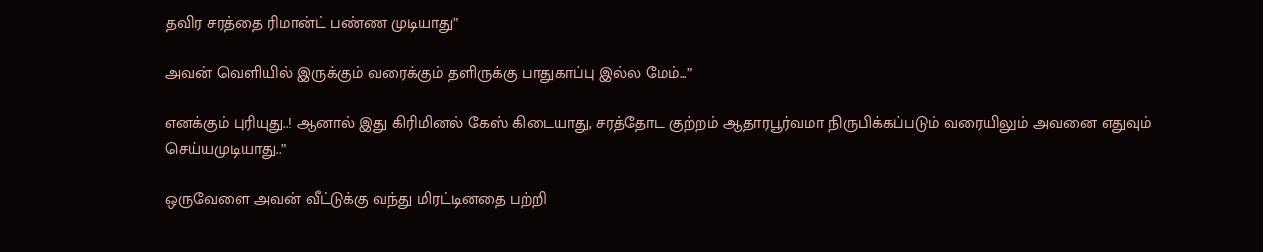தவிர சரத்தை ரிமான்ட் பண்ண முடியாது”

அவன் வெளியில் இருக்கும் வரைக்கும் தளிருக்கு பாதுகாப்பு இல்ல மேம்...”

எனக்கும் புரியுது..! ஆனால் இது கிரிமினல் கேஸ் கிடையாது, சரத்தோட குற்றம் ஆதாரபூர்வமா நிருபிக்கப்படும் வரையிலும் அவனை எதுவும் செய்யமுடியாது..”

ஒருவேளை அவன் வீட்டுக்கு வந்து மிரட்டினதை பற்றி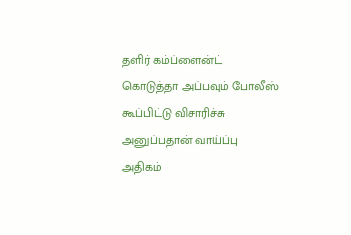தளிர் கம்ப்ளைன்ட் கொடுத்தா அப்பவும் போலீஸ் கூப்பிட்டு விசாரிச்சு அனுப்பதான் வாய்ப்பு அதிகம்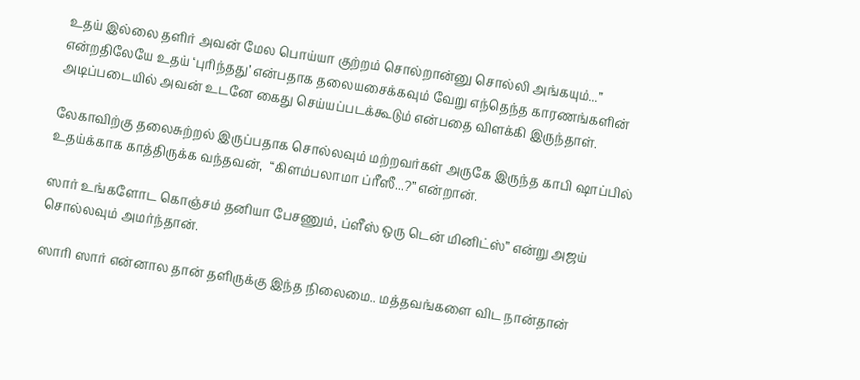உதய் இல்லை தளிர் அவன் மேல பொய்யா குற்றம் சொல்றான்னு சொல்லி அங்கயும்...” என்றதிலேயே உதய் ‘புரிந்தது’ என்பதாக தலையசைக்கவும் வேறு எந்தெந்த காரணங்களின் அடிப்படையில் அவன் உடனே கைது செய்யப்படக்கூடும் என்பதை விளக்கி இருந்தாள்.

லேகாவிற்கு தலைசுற்றல் இருப்பதாக சொல்லவும் மற்றவர்கள் அருகே இருந்த காபி ஷாப்பில் உதய்க்காக காத்திருக்க வந்தவன்,  “கிளம்பலாமா ப்ரீஸீ...?” என்றான்.

ஸார் உங்களோட கொஞ்சம் தனியா பேசணும், ப்ளீஸ் ஒரு டென் மினிட்ஸ்” என்று அஜய் சொல்லவும் அமர்ந்தான்.

ஸாரி ஸார் என்னால தான் தளிருக்கு இந்த நிலைமை.. மத்தவங்களை விட நான்தான்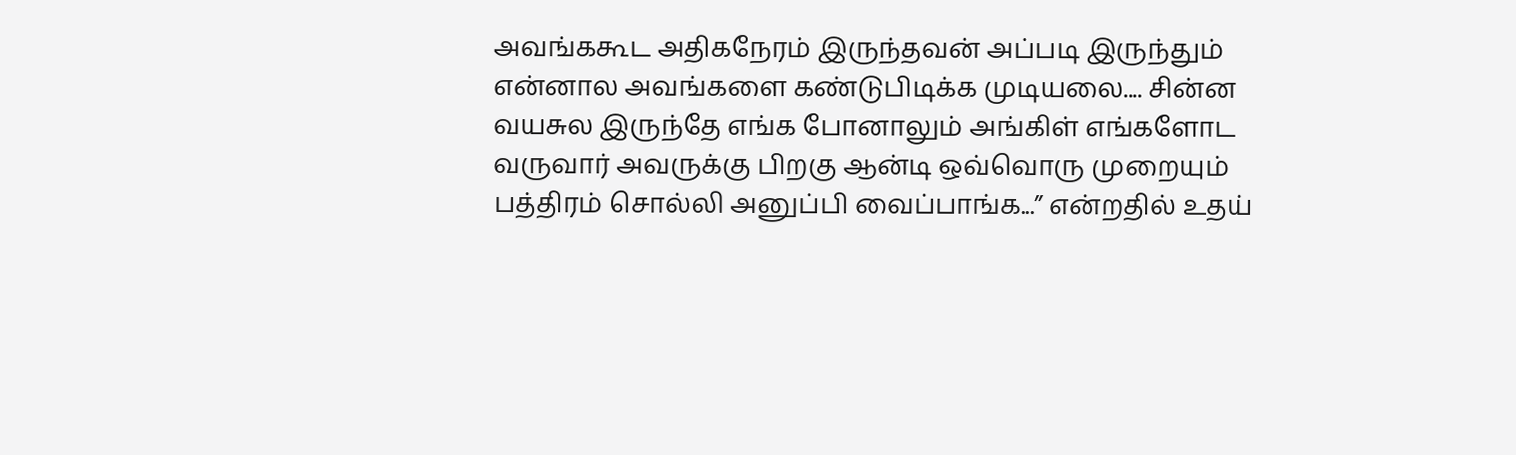அவங்ககூட அதிகநேரம் இருந்தவன் அப்படி இருந்தும் என்னால அவங்களை கண்டுபிடிக்க முடியலை.... சின்ன வயசுல இருந்தே எங்க போனாலும் அங்கிள் எங்களோட வருவார் அவருக்கு பிறகு ஆன்டி ஒவ்வொரு முறையும் பத்திரம் சொல்லி அனுப்பி வைப்பாங்க...” என்றதில் உதய்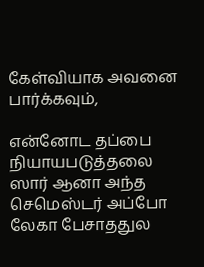கேள்வியாக அவனை பார்க்கவும்,

என்னோட தப்பை நியாயபடுத்தலை ஸார் ஆனா அந்த செமெஸ்டர் அப்போ லேகா பேசாததுல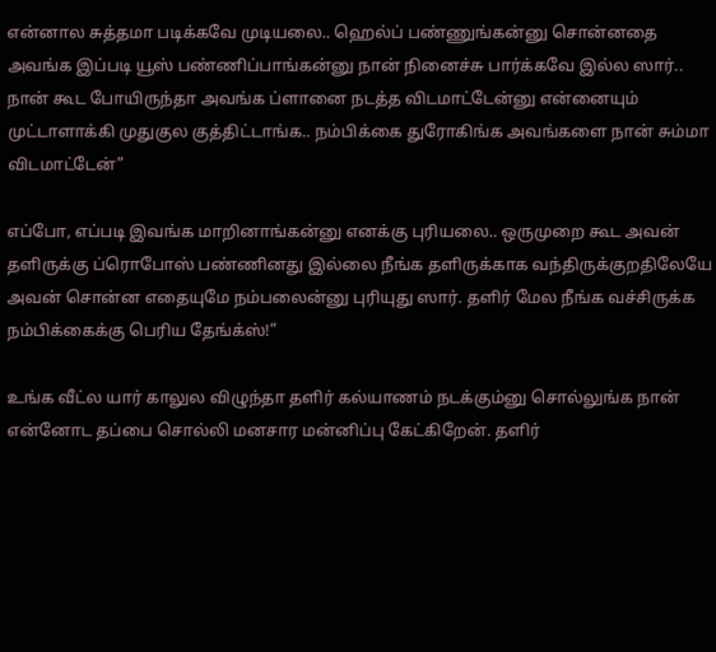என்னால சுத்தமா படிக்கவே முடியலை.. ஹெல்ப் பண்ணுங்கன்னு சொன்னதை அவங்க இப்படி யூஸ் பண்ணிப்பாங்கன்னு நான் நினைச்சு பார்க்கவே இல்ல ஸார்.. நான் கூட போயிருந்தா அவங்க ப்ளானை நடத்த விடமாட்டேன்னு என்னையும் முட்டாளாக்கி முதுகுல குத்திட்டாங்க.. நம்பிக்கை துரோகிங்க அவங்களை நான் சும்மா விடமாட்டேன்”

எப்போ, எப்படி இவங்க மாறினாங்கன்னு எனக்கு புரியலை.. ஒருமுறை கூட அவன் தளிருக்கு ப்ரொபோஸ் பண்ணினது இல்லை நீங்க தளிருக்காக வந்திருக்குறதிலேயே அவன் சொன்ன எதையுமே நம்பலைன்னு புரியுது ஸார். தளிர் மேல நீங்க வச்சிருக்க நம்பிக்கைக்கு பெரிய தேங்க்ஸ்!”

உங்க வீட்ல யார் காலுல விழுந்தா தளிர் கல்யாணம் நடக்கும்னு சொல்லுங்க நான் என்னோட தப்பை சொல்லி மனசார மன்னிப்பு கேட்கிறேன். தளிர்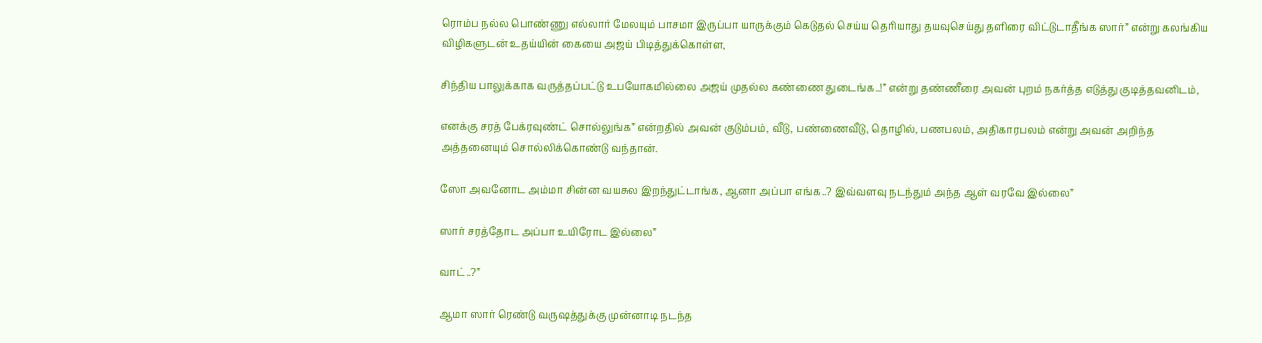ரொம்ப நல்ல பொண்ணு எல்லார் மேலயும் பாசமா இருப்பா யாருக்கும் கெடுதல் செய்ய தெரியாது தயவுசெய்து தளிரை விட்டுடாதீங்க ஸார்” என்று கலங்கிய விழிகளுடன் உதய்யின் கையை அஜய் பிடித்துக்கொள்ள,

சிந்திய பாலுக்காக வருத்தப்பட்டு உபயோகமில்லை அஜய் முதல்ல கண்ணை துடைங்க..!” என்று தண்ணீரை அவன் புறம் நகர்த்த எடுத்து குடித்தவனிடம்,

எனக்கு சரத் பேக்ரவுண்ட் சொல்லுங்க” என்றதில் அவன் குடும்பம், வீடு, பண்ணைவீடு, தொழில், பணபலம், அதிகாரபலம் என்று அவன் அறிந்த அத்தனையும் சொல்லிக்கொண்டு வந்தான்.

ஸோ அவனோட அம்மா சின்ன வயசுல இறந்துட்டாங்க, ஆனா அப்பா எங்க..? இவ்வளவு நடந்தும் அந்த ஆள் வரவே இல்லை”

ஸார் சரத்தோட அப்பா உயிரோட இல்லை”

வாட்..?”

ஆமா ஸார் ரெண்டு வருஷத்துக்கு முன்னாடி நடந்த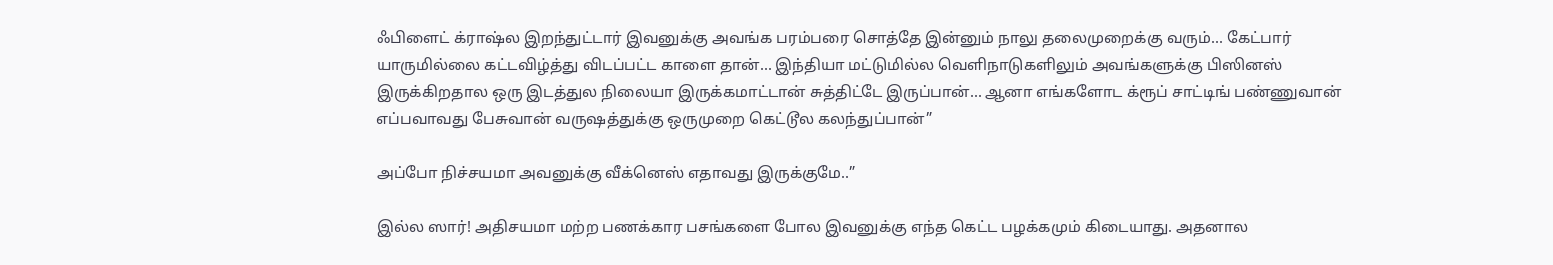ஃபிளைட் க்ராஷ்ல இறந்துட்டார் இவனுக்கு அவங்க பரம்பரை சொத்தே இன்னும் நாலு தலைமுறைக்கு வரும்... கேட்பார் யாருமில்லை கட்டவிழ்த்து விடப்பட்ட காளை தான்... இந்தியா மட்டுமில்ல வெளிநாடுகளிலும் அவங்களுக்கு பிஸினஸ் இருக்கிறதால ஒரு இடத்துல நிலையா இருக்கமாட்டான் சுத்திட்டே இருப்பான்... ஆனா எங்களோட க்ரூப் சாட்டிங் பண்ணுவான் எப்பவாவது பேசுவான் வருஷத்துக்கு ஒருமுறை கெட்டூல கலந்துப்பான்”

அப்போ நிச்சயமா அவனுக்கு வீக்னெஸ் எதாவது இருக்குமே..”

இல்ல ஸார்! அதிசயமா மற்ற பணக்கார பசங்களை போல இவனுக்கு எந்த கெட்ட பழக்கமும் கிடையாது. அதனால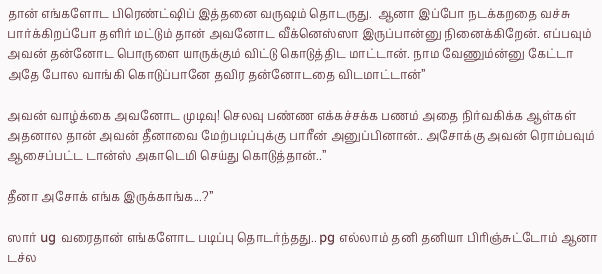தான் எங்களோட பிரெண்ட்ஷிப் இத்தனை வருஷம் தொடருது.  ஆனா இப்போ நடக்கறதை வச்சு பார்க்கிறப்போ தளிர் மட்டும் தான் அவனோட வீக்னெஸ்ஸா இருப்பான்னு நினைக்கிறேன். எப்பவும் அவன் தன்னோட பொருளை யாருக்கும் விட்டு கொடுத்திட மாட்டான். நாம வேணும்ன்னு கேட்டா  அதே போல வாங்கி கொடுப்பானே தவிர தன்னோடதை விடமாட்டான்”

அவன் வாழ்க்கை அவனோட முடிவு! செலவு பண்ண எக்கச்சக்க பணம் அதை நிர்வகிக்க ஆள்கள் அதனால தான் அவன் தீனாவை மேற்படிப்புக்கு பாரீன் அனுப்பினான்.. அசோக்கு அவன் ரொம்பவும் ஆசைப்பட்ட டான்ஸ் அகாடெமி செய்து கொடுத்தான்..”

தீனா அசோக் எங்க இருக்காங்க...?”

ஸார் ug வரைதான் எங்களோட படிப்பு தொடர்ந்தது.. pg எல்லாம் தனி தனியா பிரிஞ்சுட்டோம் ஆனா டச்ல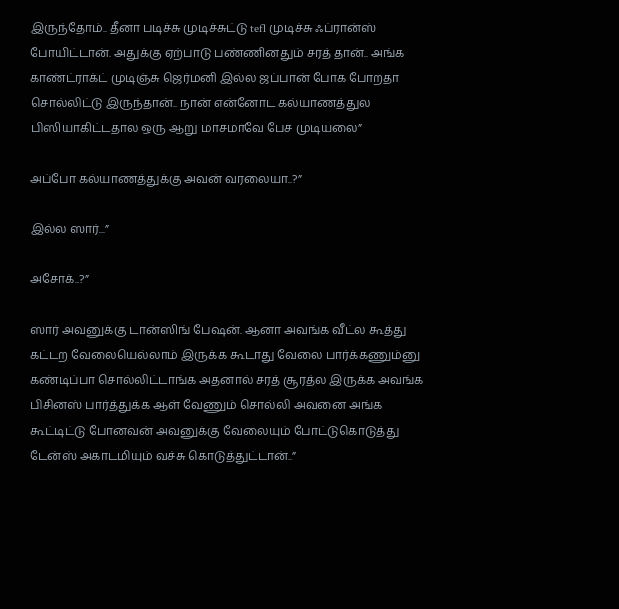இருந்தோம்.. தீனா படிச்சு முடிச்சுட்டு tefl முடிச்சு ஃப்ரான்ஸ் போயிட்டான். அதுக்கு ஏற்பாடு பண்ணினதும் சரத் தான்.. அங்க காண்ட்ராக்ட் முடிஞ்சு ஜெர்மனி இல்ல ஜப்பான் போக போறதா சொல்லிட்டு இருந்தான்.. நான் என்னோட கல்யாணத்துல பிஸியாகிட்டதால ஒரு ஆறு மாசமாவே பேச முடியலை”

அப்போ கல்யாணத்துக்கு அவன் வரலையா..?”

இல்ல ஸார்...”

அசோக்..?”

ஸார் அவனுக்கு டான்ஸிங் பேஷன். ஆனா அவங்க வீட்ல கூத்து கட்டற வேலையெல்லாம் இருக்க கூடாது வேலை பார்க்கணும்னு கண்டிப்பா சொல்லிட்டாங்க அதனால் சரத் சூரத்ல இருக்க அவங்க பிசினஸ் பார்த்துக்க ஆள் வேணும் சொல்லி அவனை அங்க கூட்டிட்டு போனவன் அவனுக்கு வேலையும் போட்டுகொடுத்து டேன்ஸ் அகாடமியும் வச்சு கொடுத்துட்டான்..”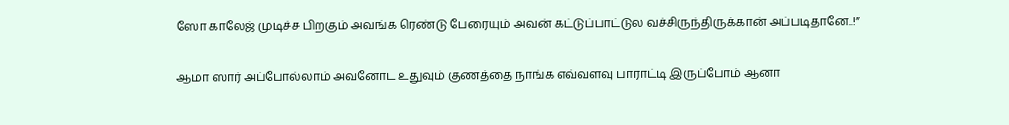ஸோ காலேஜ் முடிச்ச பிறகும் அவங்க ரெண்டு பேரையும் அவன் கட்டுப்பாட்டுல வச்சிருந்திருக்கான் அப்படிதானே..!”

ஆமா ஸார் அப்போல்லாம் அவனோட உதுவும் குணத்தை நாங்க எவ்வளவு பாராட்டி இருப்போம் ஆனா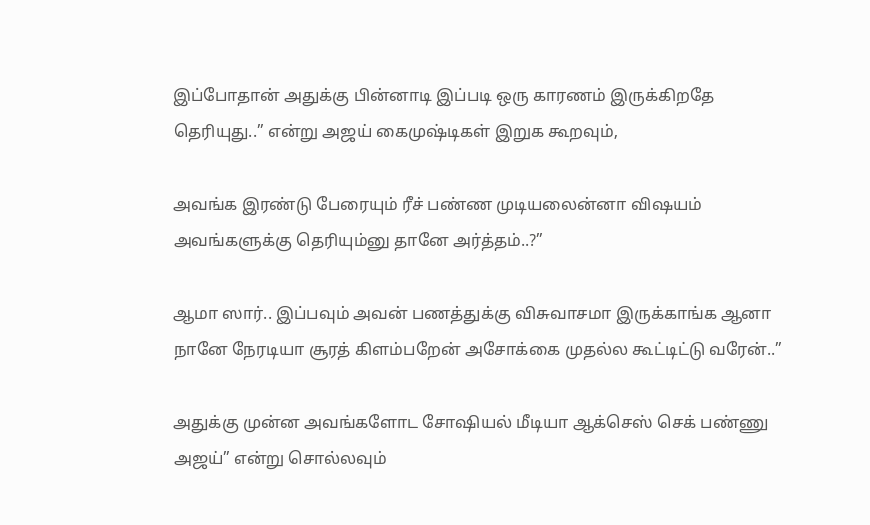இப்போதான் அதுக்கு பின்னாடி இப்படி ஒரு காரணம் இருக்கிறதே தெரியுது..” என்று அஜய் கைமுஷ்டிகள் இறுக கூறவும்,

அவங்க இரண்டு பேரையும் ரீச் பண்ண முடியலைன்னா விஷயம் அவங்களுக்கு தெரியும்னு தானே அர்த்தம்..?”

ஆமா ஸார்.. இப்பவும் அவன் பணத்துக்கு விசுவாசமா இருக்காங்க ஆனா நானே நேரடியா சூரத் கிளம்பறேன் அசோக்கை முதல்ல கூட்டிட்டு வரேன்..”

அதுக்கு முன்ன அவங்களோட சோஷியல் மீடியா ஆக்செஸ் செக் பண்ணு அஜய்” என்று சொல்லவும்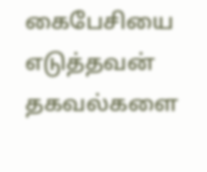கைபேசியை எடுத்தவன் தகவல்களை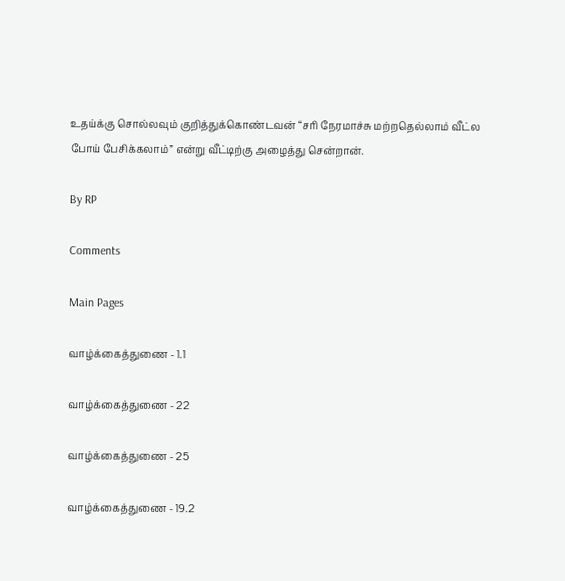உதய்க்கு சொல்லவும் குறித்துக்கொண்டவன் “சரி நேரமாச்சு மற்றதெல்லாம் வீட்ல போய் பேசிக்கலாம்” என்று வீட்டிற்கு அழைத்து சென்றான்.

By RP

Comments

Main Pages

வாழ்க்கைத்துணை - 1.1

வாழ்க்கைத்துணை - 22

வாழ்க்கைத்துணை - 25

வாழ்க்கைத்துணை - 19.2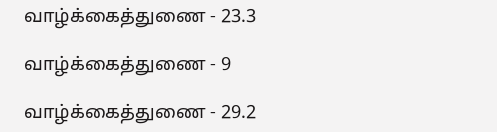வாழ்க்கைத்துணை - 23.3

வாழ்க்கைத்துணை - 9

வாழ்க்கைத்துணை - 29.2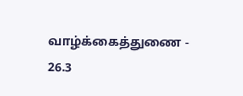வாழ்க்கைத்துணை - 26.3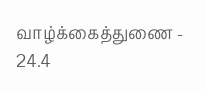வாழ்க்கைத்துணை - 24.4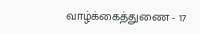வாழ்க்கைத்துணை - 17